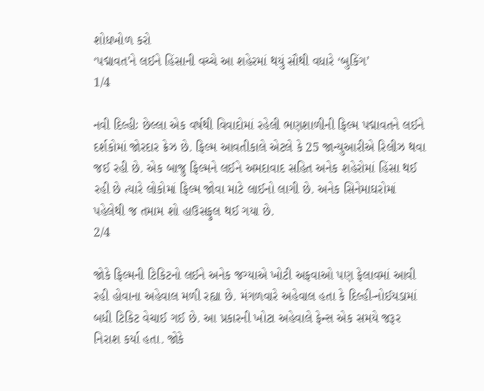શોધખોળ કરો
‘પદ્માવત’ને લઈને હિંસાની વચ્ચે આ શહેરમાં થયું સૌથી વધારે ‘બુકિંગ’
1/4

નવી દિલ્હીઃ છેલ્લા એક વર્ષથી વિવાદોમાં રહેલી ભણશાળીની ફિલ્મ પદ્માવતને લઈને દર્શકોમાં જોરદાર ક્રેઝ છે. ફિલ્મ આવતીકાલે એટલે કે 25 જાન્યુઆરીએ રિલીઝ થવા જઈ રહી છે. એક બાજુ ફિલ્મને લઈને અમદાવાદ સહિત અનેક શહેરોમાં હિંસા થઈ રહી છે ત્યારે લોકોમાં ફિલ્મ જોવા માટે લાઈનો લાગી છે. અનેક સિનેમાઘરોમાં પહેલેથી જ તમામ શો હાઉસફુલ થઈ ગયા છે.
2/4

જોકે ફિલ્મની ટિકિટનો લઈને અનેક જગ્યાએ ખોટી અફવાઓ પણ ફેલાવમાં આવી રહી હોવાના અહેવાલ મળી રહ્યા છે. મંગળવારે અહેવાલ હતા કે દિલ્હી-નોઈયડામાં બધી ટિકિટ વેચાઈ ગઈ છે. આ પ્રકારની ખોટા અહેવાલે ફેન્સ એક સમયે જરૂર નિરાશ કર્યા હતા. જોકે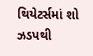થિયેટર્સમાં શો ઝડપથી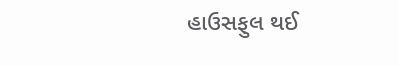હાઉસફુલ થઈ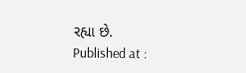રહ્યા છે.
Published at :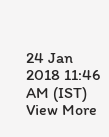24 Jan 2018 11:46 AM (IST)
View More